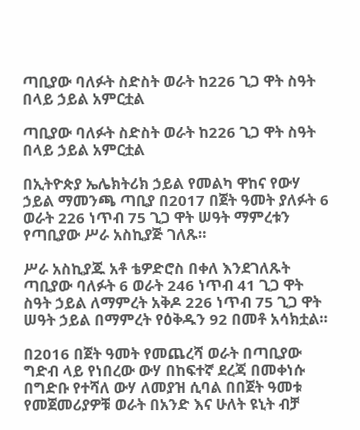ጣቢያው ባለፉት ስድስት ወራት ከ226 ጊጋ ዋት ስዓት በላይ ኃይል አምርቷል

ጣቢያው ባለፉት ስድስት ወራት ከ226 ጊጋ ዋት ስዓት በላይ ኃይል አምርቷል

በኢትዮጵያ ኤሌክትሪክ ኃይል የመልካ ዋከና የውሃ ኃይል ማመንጫ ጣቢያ በ2017 በጀት ዓመት ያለፉት 6 ወራት 226 ነጥብ 75 ጊጋ ዋት ሠዓት ማምረቱን የጣቢያው ሥራ አስኪያጅ ገለጹ።

ሥራ አስኪያጁ አቶ ቴዎድሮስ በቀለ እንደገለጹት ጣቢያው ባለፉት 6 ወራት 246 ነጥብ 41 ጊጋ ዋት ስዓት ኃይል ለማምረት አቅዶ 226 ነጥብ 75 ጊጋ ዋት ሠዓት ኃይል በማምረት የዕቅዱን 92 በመቶ አሳክቷል።

በ2016 በጀት ዓመት የመጨረሻ ወራት በጣቢያው ግድብ ላይ የነበረው ውሃ በከፍተኛ ደረጃ በመቀነሱ በግድቡ የተሻለ ውሃ ለመያዝ ሲባል በበጀት ዓመቱ የመጀመሪያዎቹ ወራት በአንድ እና ሁለት ዩኒት ብቻ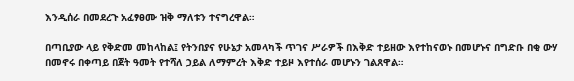እንዲሰራ በመደረጉ አፈፃፀሙ ዝቅ ማለቱን ተናግረዋል።

በጣቢያው ላይ የቅድመ መከላከል፤ የትንበያና የሁኔታ አመላካች ጥገና ሥራዎች በእቅድ ተይዘው እየተከናወኑ በመሆኑና በግድቡ በቂ ውሃ በመኖሩ በቀጣይ በጀት ዓመት የተሻለ ኃይል ለማምረት እቅድ ተይዞ እየተሰራ መሆኑን ገልጸዋል።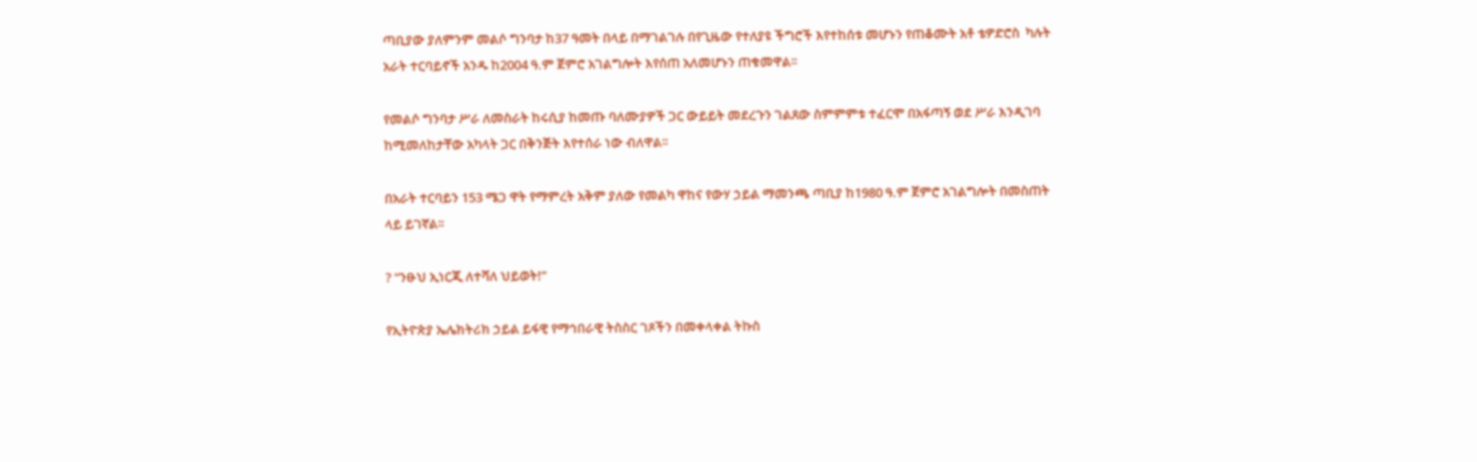ጣቢያው ያለምንም መልሶ ግንባታ ከ37 ዓመት በላይ በማገልገሉ በየጊዜው የተለያዩ ችግሮች እየተከሰቱ መሆኑን የጠቆሙት አቶ ቴዎድሮስ  ካሉት አራት ተርባይኖች አንዱ ከ2004 ዓ.ም ጀምሮ አገልግሎት እየሰጠ አለመሆኑን ጠቁመዋል፡፡

የመልሶ ግንባታ ሥራ ለመስራት ከሩሲያ ከመጡ ባለሙያዎች ጋር ውይይት መደረጉን ገልጸው ስምምምቱ ተፈርሞ በአፋጣኝ ወደ ሥራ እንዲገባ ከሚመለከታቸው አካላት ጋር በቅንጅት እየተሰራ ነው ብለዋል፡፡

በአራት ተርባይን 153 ሜጋ ዋት የማምረት አቅም ያለው የመልካ ዋከና የውሃ ኃይል ማመንጫ ጣቢያ ከ1980 ዓ.ም ጀምሮ አገልግሎት በመስጠት ላይ ይገኛል፡፡

? “ንፁህ ኢነርጂ ለተሻለ ህይወት!”

የኢትዮጵያ ኤሌክትሪክ ኃይል ይፋዊ የማኅበራዊ ትስስር ገጾችን በመቀላቀል ትኩስ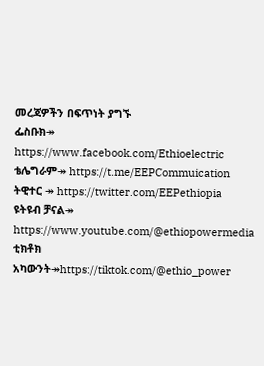መረጃዎችን በፍጥነት ያግኙ
ፌስቡክ↠ https://www.facebook.com/Ethioelectric
ቴሌግራም↠ https://t.me/EEPCommuication
ትዊተር ↠ https://twitter.com/EEPethiopia
ዩትዩብ ቻናል↠ https://www.youtube.com/@ethiopowermedia
ቲክቶክ አካውንት↠https://tiktok.com/@ethio_power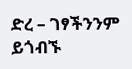ድረ – ገፃችንንም ይጎብኙ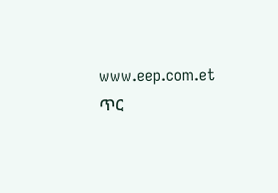www.eep.com.et
ጥር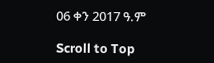06 ቀን 2017 ዓ.ም

Scroll to Top